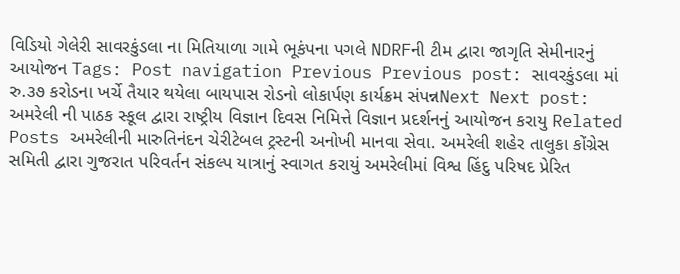વિડિયો ગેલેરી સાવરકુંડલા ના મિતિયાળા ગામે ભૂકંપના પગલે NDRFની ટીમ દ્વારા જાગૃતિ સેમીનારનું આયોજન Tags: Post navigation Previous Previous post: સાવરકુંડલા માં રુ.૩૭ કરોડના ખર્ચે તૈયાર થયેલા બાયપાસ રોડનો લોકાર્પણ કાર્યક્રમ સંપન્નNext Next post: અમરેલી ની પાઠક સ્કૂલ દ્વારા રાષ્ટ્રીય વિજ્ઞાન દિવસ નિમિત્તે વિજ્ઞાન પ્રદર્શનનું આયોજન કરાયુ Related Posts અમરેલીની મારુતિનંદન ચેરીટેબલ ટ્રસ્ટની અનોખી માનવા સેવા. અમરેલી શહેર તાલુકા કોંગ્રેસ સમિતી દ્વારા ગુજરાત પરિવર્તન સંકલ્પ યાત્રાનું સ્વાગત કરાયું અમરેલીમાં વિશ્વ હિંદુ પરિષદ પ્રેરિત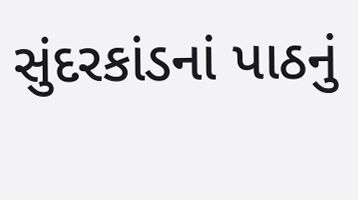સુંદરકાંડનાં પાઠનું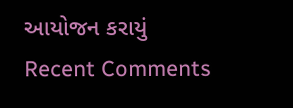આયોજન કરાયું
Recent Comments